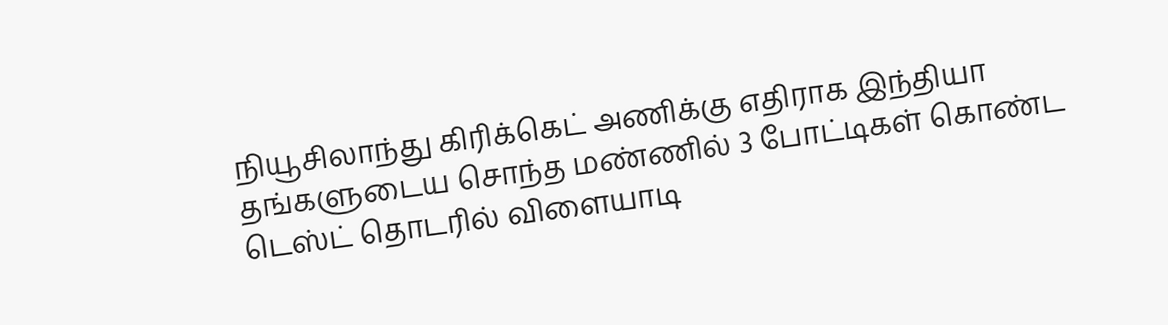நியூசிலாந்து கிரிக்கெட் அணிக்கு எதிராக இந்தியா தங்களுடைய சொந்த மண்ணில் 3 போட்டிகள் கொண்ட டெஸ்ட் தொடரில் விளையாடி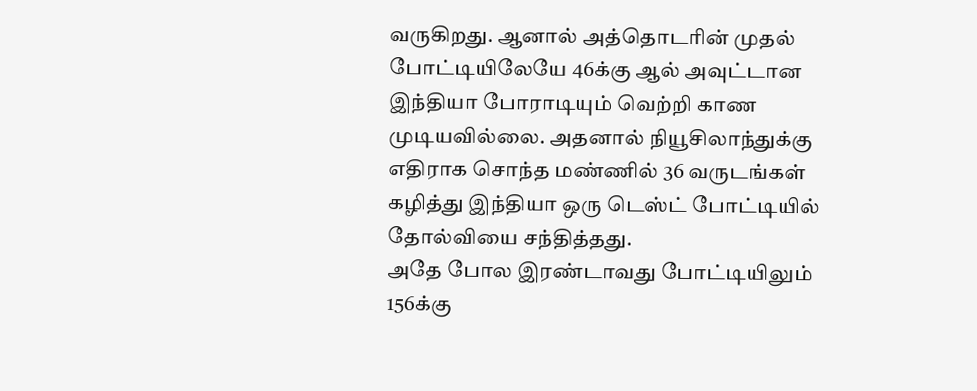வருகிறது. ஆனால் அத்தொடரின் முதல் போட்டியிலேயே 46க்கு ஆல் அவுட்டான இந்தியா போராடியும் வெற்றி காண முடியவில்லை. அதனால் நியூசிலாந்துக்கு எதிராக சொந்த மண்ணில் 36 வருடங்கள் கழித்து இந்தியா ஒரு டெஸ்ட் போட்டியில் தோல்வியை சந்தித்தது.
அதே போல இரண்டாவது போட்டியிலும் 156க்கு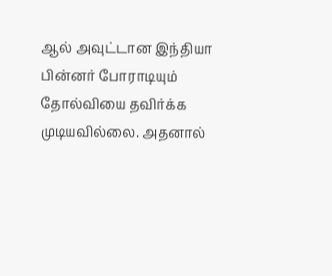ஆல் அவுட்டான இந்தியா பின்னர் போராடியும் தோல்வியை தவிர்க்க முடியவில்லை. அதனால்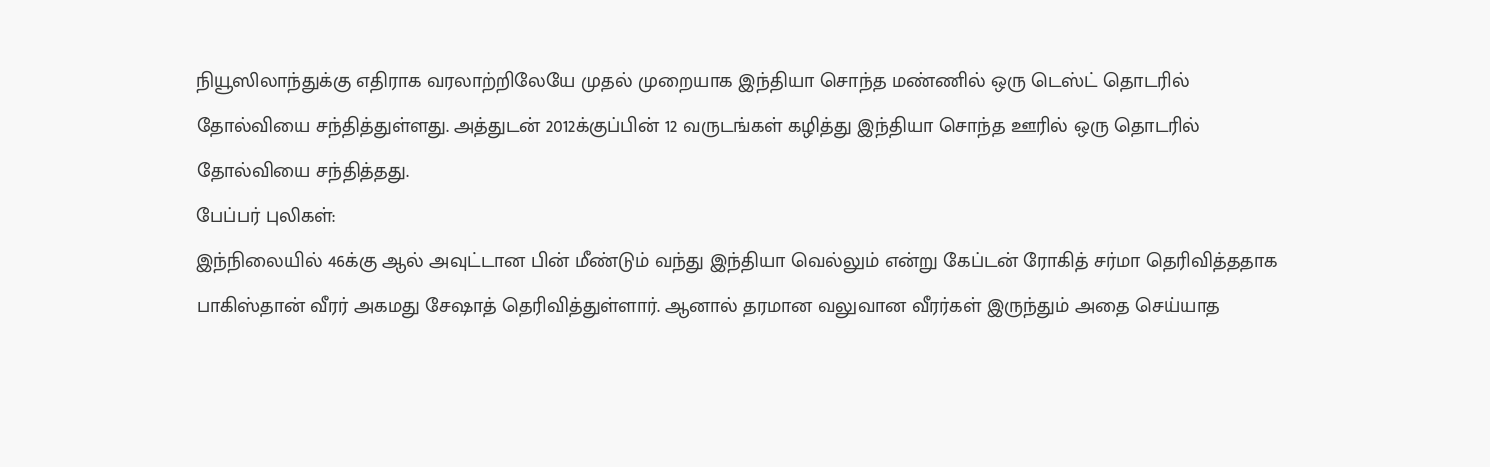நியூஸிலாந்துக்கு எதிராக வரலாற்றிலேயே முதல் முறையாக இந்தியா சொந்த மண்ணில் ஒரு டெஸ்ட் தொடரில் தோல்வியை சந்தித்துள்ளது. அத்துடன் 2012க்குப்பின் 12 வருடங்கள் கழித்து இந்தியா சொந்த ஊரில் ஒரு தொடரில் தோல்வியை சந்தித்தது.
பேப்பர் புலிகள்:
இந்நிலையில் 46க்கு ஆல் அவுட்டான பின் மீண்டும் வந்து இந்தியா வெல்லும் என்று கேப்டன் ரோகித் சர்மா தெரிவித்ததாக பாகிஸ்தான் வீரர் அகமது சேஷாத் தெரிவித்துள்ளார். ஆனால் தரமான வலுவான வீரர்கள் இருந்தும் அதை செய்யாத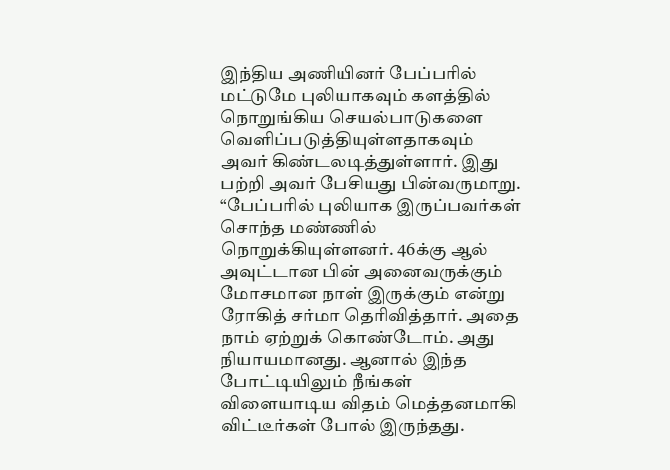இந்திய அணியினர் பேப்பரில் மட்டுமே புலியாகவும் களத்தில் நொறுங்கிய செயல்பாடுகளை வெளிப்படுத்தியுள்ளதாகவும் அவர் கிண்டலடித்துள்ளார். இது பற்றி அவர் பேசியது பின்வருமாறு.
“பேப்பரில் புலியாக இருப்பவர்கள் சொந்த மண்ணில் நொறுக்கியுள்ளனர். 46க்கு ஆல் அவுட்டான பின் அனைவருக்கும் மோசமான நாள் இருக்கும் என்று ரோகித் சர்மா தெரிவித்தார். அதை நாம் ஏற்றுக் கொண்டோம். அது நியாயமானது. ஆனால் இந்த போட்டியிலும் நீங்கள் விளையாடிய விதம் மெத்தனமாகி விட்டீர்கள் போல் இருந்தது.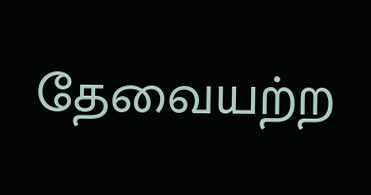தேவையற்ற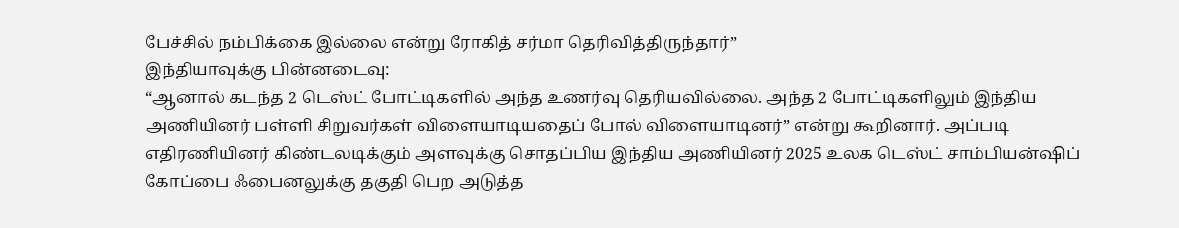பேச்சில் நம்பிக்கை இல்லை என்று ரோகித் சர்மா தெரிவித்திருந்தார்”
இந்தியாவுக்கு பின்னடைவு:
“ஆனால் கடந்த 2 டெஸ்ட் போட்டிகளில் அந்த உணர்வு தெரியவில்லை. அந்த 2 போட்டிகளிலும் இந்திய அணியினர் பள்ளி சிறுவர்கள் விளையாடியதைப் போல் விளையாடினர்” என்று கூறினார். அப்படி எதிரணியினர் கிண்டலடிக்கும் அளவுக்கு சொதப்பிய இந்திய அணியினர் 2025 உலக டெஸ்ட் சாம்பியன்ஷிப் கோப்பை ஃபைனலுக்கு தகுதி பெற அடுத்த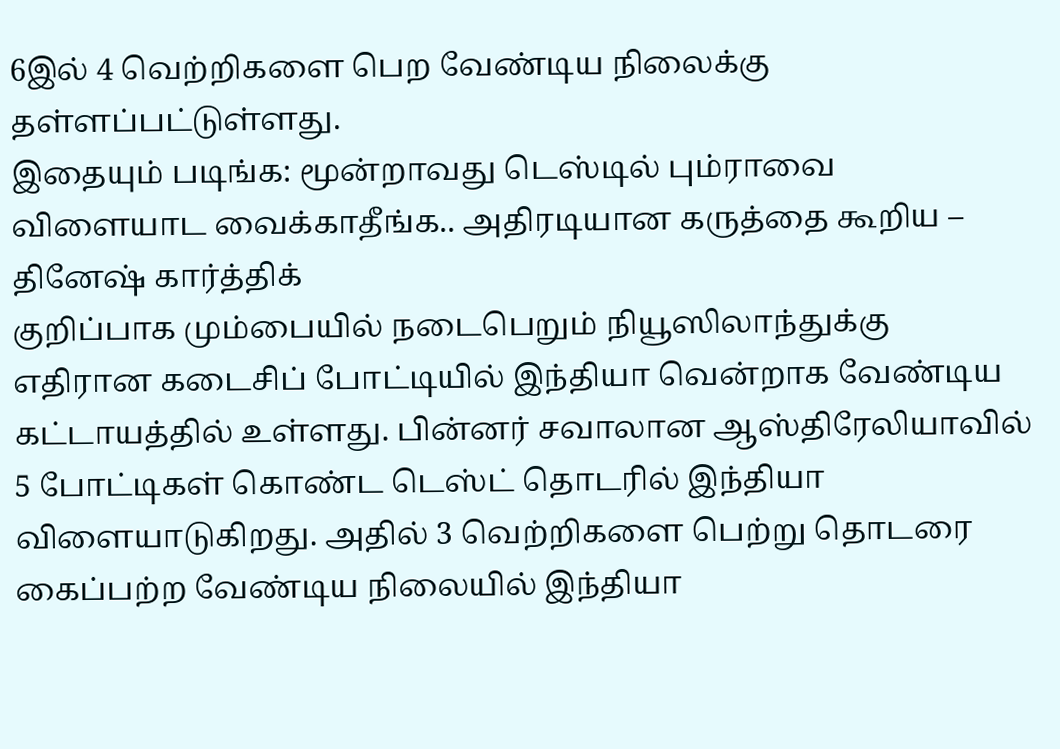6இல் 4 வெற்றிகளை பெற வேண்டிய நிலைக்கு தள்ளப்பட்டுள்ளது.
இதையும் படிங்க: மூன்றாவது டெஸ்டில் பும்ராவை விளையாட வைக்காதீங்க.. அதிரடியான கருத்தை கூறிய – தினேஷ் கார்த்திக்
குறிப்பாக மும்பையில் நடைபெறும் நியூஸிலாந்துக்கு எதிரான கடைசிப் போட்டியில் இந்தியா வென்றாக வேண்டிய கட்டாயத்தில் உள்ளது. பின்னர் சவாலான ஆஸ்திரேலியாவில் 5 போட்டிகள் கொண்ட டெஸ்ட் தொடரில் இந்தியா விளையாடுகிறது. அதில் 3 வெற்றிகளை பெற்று தொடரை கைப்பற்ற வேண்டிய நிலையில் இந்தியா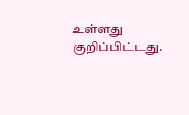உள்ளது குறிப்பிட்டது.